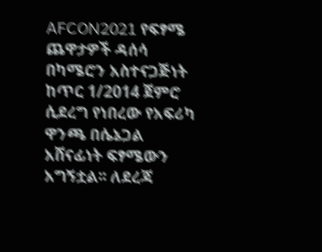AFCON2021 የፍፃሜ ጨዋታዎች ዳሰሳ
በካሜሮን አስተናጋጅነት ከጥር 1/2014 ጀምሮ ሲደረግ የነበረው የአፍሪካ ዋንጫ በሴኔጋል አሸናፊነት ፍፃሜውን አግኝቷል፡፡ ለደረጃ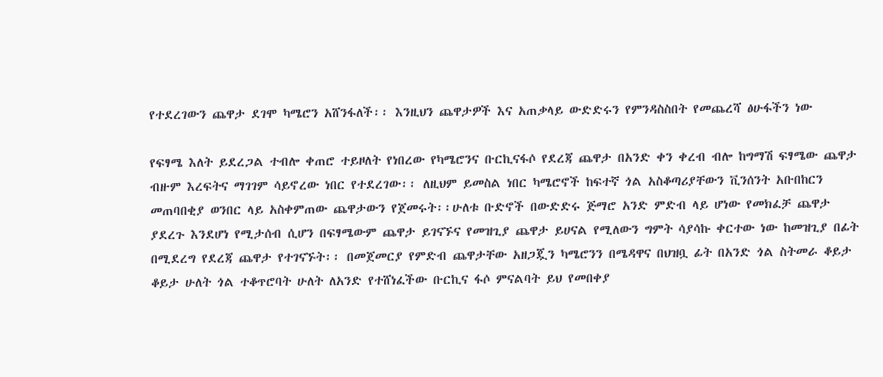የተደረገውን ጨዋታ ደገሞ ካሜሮን አሸንፋለች፡፡ እንዚህን ጨዋታዎች እና አጠቃላይ ውድድሩን የምንዳስስበት የመጨረሻ ፅሁፋችን ነው

የፍፃሜ እለት ይደረጋል ተብሎ ቀጠሮ ተይዞለት የነበረው የካሜሮንና ቡርኪናፋሶ የደረጃ ጨዋታ በአንድ ቀን ቀረብ ብሎ ከግማሽ ፍፃሜው ጨዋታ ብዙም እረፍትና ማገገም ሳይኖረው ነበር የተደረገው፡፡ ለዚህም ይመስል ነበር ካሜሮኖች ከፍተኛ ጎል አስቆጣሪያቸውን ቪንሰንት አቡበከርን መጠባበቂያ ወንበር ላይ አስቀምጠው ጨዋታውን የጀመሩት፡፡ሁለቱ ቡድኖች በውድድሩ ጅማሮ አንድ ምድብ ላይ ሆነው የመክፈቻ ጨዋታ ያደረጉ እንደሆነ የሚታሰብ ሲሆን በፍፃሜውም ጨዋታ ይገናኙና የመዝጊያ ጨዋታ ይሀናል የሚለውን ግምት ሳያሳኩ ቀርተው ነው ከመዝጊያ በፊት በሚደረግ የደረጃ ጨዋታ የተገናኙት፡፡ በመጀመርያ የምድብ ጨዋታቸው አዘጋጇን ካሜሮንን በሜዳዋና በህዝቧ ፊት በአንድ ጎል ስትመራ ቆይታ ቆይታ ሁለት ጎል ተቆጥሮባት ሁለት ለአንድ የተሸነፈችው ቡርኪና ፋሶ ምናልባት ይህ የመበቀያ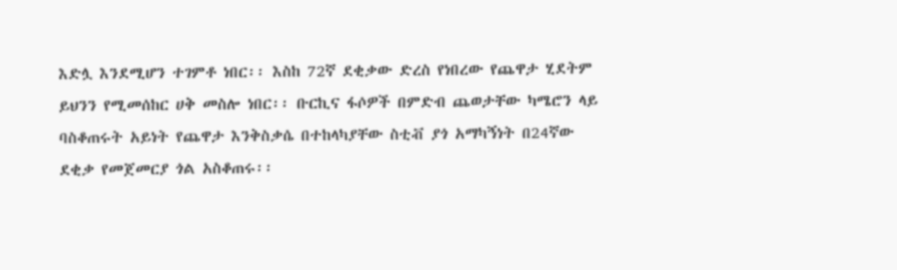እድሏ እንደሚሆን ተገምቶ ነበር፡፡ እስከ 72ኛ ደቂቃው ድረስ የነበረው የጨዋታ ሂደትም ይህንን የሚመሰከር ሀቅ መስሎ ነበር፡፡ ቡርኪና ፋሶዎች በምድብ ጨወታቸው ካሜሮን ላይ ባስቆጠሩት አይነት የጨዋታ እንቅስቃሴ በተከላካያቸው ስቲቭ ያጎ አማካኝነት በ24ኛው ደቂቃ የመጀመርያ ጎል አስቆጠሩ፡፡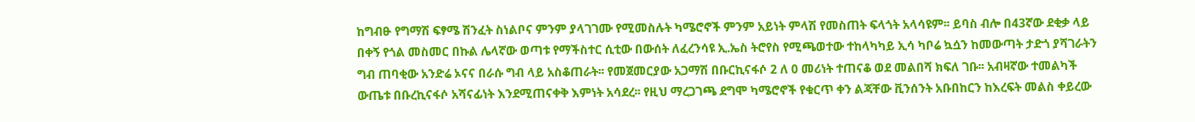ከግብፁ የግማሽ ፍፃሜ ሽንፈት ስነልቦና ምንም ያላገገሙ የሚመስሉት ካሜሮኖች ምንም አይነት ምላሽ የመስጠት ፍላጎት አላሳዩም፡፡ ይባስ ብሎ በ43ኛው ደቂቃ ላይ በቀኝ የጎል መስመር በኩል ሌላኛው ወጣቱ የማችስተር ሲቲው በውሰት ለፈረንሳዩ ኢ.ኤስ ትሮየስ የሚጫወተው ተከላካካይ ኢሳ ካቦሬ ኳሷን ከመውጣት ታድጎ ያሻገራትን ግብ ጠባቂው አንድሬ ኦናና በራሱ ግብ ላይ አስቆጠራት፡፡ የመጀመርያው አጋማሽ በቡርኪናፋሶ 2 ለ 0 መሪነት ተጠናቆ ወደ መልበሻ ክፍለ ገቡ፡፡ አብዛኛው ተመልካች ውጤቱ በቡረኪናፋሶ አሻናፊነት እንደሚጠናቀቅ እምነት አሳደረ፡፡ የዚህ ማረጋገጫ ደግሞ ካሜሮኖች የቁርጥ ቀን ልጃቸው ቪንሰንት አቡበከርን ከእረፍት መልስ ቀይረው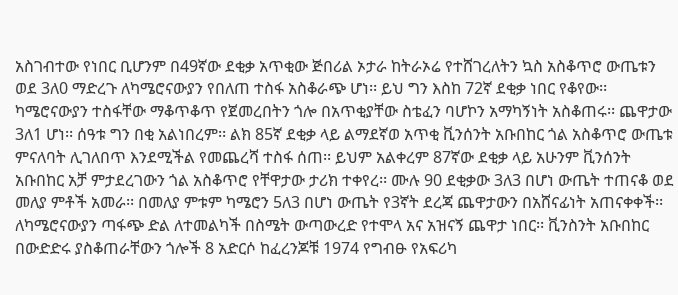አስገብተው የነበር ቢሆንም በ49ኛው ደቂቃ አጥቂው ጅበሪል ኦታራ ከትራኦሬ የተሸገረለትን ኳስ አስቆጥሮ ውጤቱን ወደ 3ለ0 ማድረጉ ለካሜሮናውያን የበለጠ ተስፋ አስቆራጭ ሆነ፡፡ ይህ ግን እስከ 72ኛ ደቂቃ ነበር የቆየው፡፡ ካሜሮናውያን ተስፋቸው ማቆጥቆጥ የጀመረበትን ጎሎ በአጥቂያቸው ስቴፈን ባሆኮን አማካኝነት አስቆጠሩ፡፡ ጨዋታው 3ለ1 ሆነ፡፡ ሰዓቱ ግን በቂ አልነበረም፡፡ ልክ 85ኛ ደቂቃ ላይ ልማደኛወ አጥቂ ቪንሰንት አቡበከር ጎል አስቆጥሮ ውጤቱ ምናለባት ሊገለበጥ እንደሚችል የመጨረሻ ተስፋ ሰጠ፡፡ ይህም አልቀረም 87ኛው ደቂቃ ላይ አሁንም ቪንሰንት አቡበከር አቻ ምታደረገውን ጎል አስቆጥሮ የቸዋታው ታሪክ ተቀየረ፡፡ ሙሉ 90 ደቂቃው 3ለ3 በሆነ ውጤት ተጠናቆ ወደ መለያ ምቶች አመራ፡፡ በመለያ ምቱም ካሜሮን 5ለ3 በሆነ ውጤት የ3ኛት ደረጃ ጨዋታውን በአሸናፊነት አጠናቀቀች፡፡ ለካሜሮናውያን ጣፋጭ ድል ለተመልካች በስሜት ውጣውረድ የተሞላ አና አዝናኝ ጨዋታ ነበር፡፡ ቪንስንት አቡበከር በውድድሩ ያስቆጠራቸውን ጎሎች 8 አድርሶ ከፈረንጆቹ 1974 የግብፁ የአፍሪካ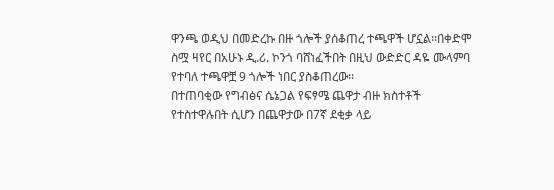ዋንጫ ወዲህ በመድረኩ በዙ ጎሎች ያሰቆጠረ ተጫዋች ሆኗል፡፡በቀድሞ ስሟ ዛየር በአሁኑ ዲ.ሪ. ኮንጎ ባሸነፈችበት በዚህ ውድድር ዳዬ ሙላምባ የተባለ ተጫዋቿ 9 ጎሎች ነበር ያስቆጠረው፡፡
በተጠባቂው የግብፅና ሴኔጋል የፍፃሜ ጨዋታ ብዙ ክስተቶች የተስተዋሉበት ሲሆን በጨዋታው በ7ኛ ደቂቃ ላይ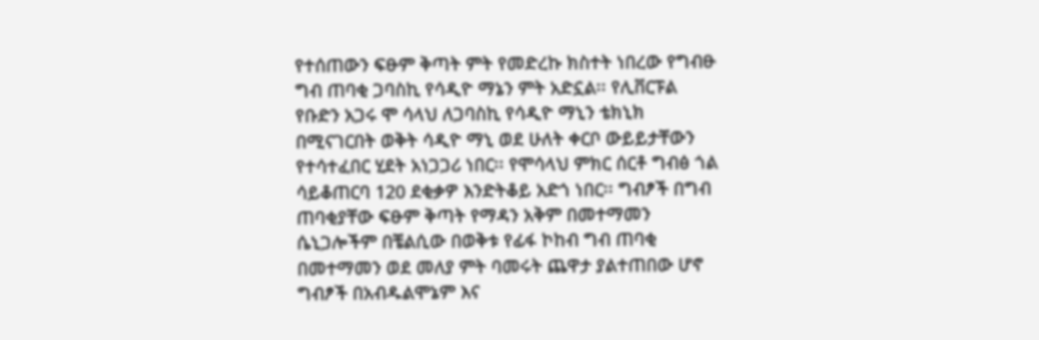የተሰጠውን ፍፁም ቅጣት ምት የመድረኩ ክስተት ነበረው የግብፁ ግብ ጠባቂ ጋባስኪ የሳዲዮ ማኔን ምት አድኗል፡፡ የሊቨርፑል የቡድን አጋሩ ሞ ሳላህ ለጋባስኪ የሳዲዮ ማኒን ቴክኒክ በሚናገርበት ወቅት ሳዲዮ ማኒ ወደ ሁለት ቀርቦ ውይይታቸውን የተሳተፈበር ሂደት አነጋጋሪ ነበር፡፡ የሞሳላህ ምክር ሰርቶ ግብፅ ጎል ሳይቆጠርባ 120 ደቂቃዎ እንድትቆይ አድጎ ነበር፡፡ ግብፆች በግብ ጠባቂያቸው ፍፁም ቅጣት የማዳን አቅም በመተማመን ሴኒጋሎችም በቼልሲው በወቅቱ የፊፋ ኮከብ ግብ ጠባቂ በመተማመን ወደ መለያ ምት ባመሩት ጨዋታ ያልተጠበው ሆኖ ግብፆች በአብዱልሞኔም እና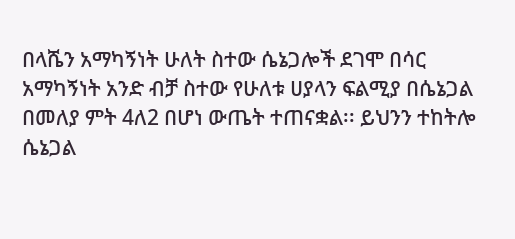በላሼን አማካኝነት ሁለት ስተው ሴኔጋሎች ደገሞ በሳር አማካኝነት አንድ ብቻ ስተው የሁለቱ ሀያላን ፍልሚያ በሴኔጋል በመለያ ምት 4ለ2 በሆነ ውጤት ተጠናቋል፡፡ ይህንን ተከትሎ ሴኔጋል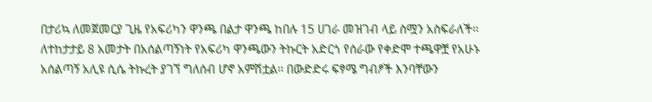በታሪኳ ለመጀመርያ ጊዜ የአፍሪካን ዋንጫ በልታ ዋንጫ ከበሉ 15 ሀገራ መዝገብ ላይ ስሟን አስፍራለች፡፡ ለተከታታይ 8 አመታት በአሰልጣኝነት የአፍሪካ ዋንጫውን ትኩርት አድርጎ የሰራው የቀድሞ ተጫዋቿ የአሁኑ አሰልጣኝ አሊዩ ሲሴ ትኩረት ያገኘ ግለሰብ ሆኖ አምሽቷል፡፡ በውድድሩ ፍፃሜ ግብፆች እንባቸውን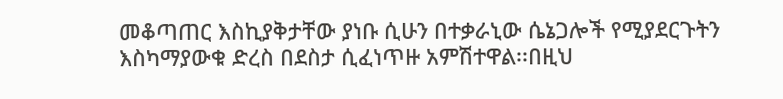መቆጣጠር እስኪያቅታቸው ያነቡ ሲሁን በተቃራኒው ሴኔጋሎች የሚያደርጉትን እስካማያውቁ ድረስ በደስታ ሲፈነጥዙ አምሽተዋል፡፡በዚህ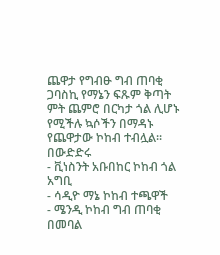ጨዋታ የግብፁ ግብ ጠባቂ ጋባስኪ የማኔን ፍጹም ቅጣት ምት ጨምሮ በርካታ ጎል ሊሆኑ የሚችሉ ኳሶችን በማዳኑ የጨዋታው ኮከብ ተብሏል፡፡
በውድድሩ
- ቪነስንት አቡበከር ኮከብ ጎል አግቢ
- ሳዲዮ ማኔ ኮከብ ተጫዋች
- ሜንዲ ኮከብ ግብ ጠባቂ
በመባል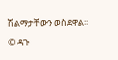ሽልማታቸውን ወስደዋል፡፡
© ዳጉ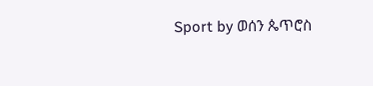Sport by ወሰን ጴጥሮስ